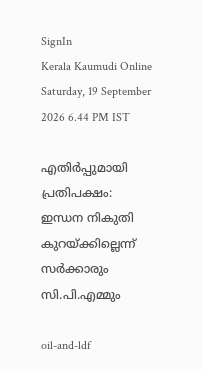SignIn
Kerala Kaumudi Online
Saturday, 19 September 2026 6.44 PM IST

എതിർപ്പുമായി പ്രതിപക്ഷം: ഇന്ധന നികുതി കുറയ്ക്കില്ലെന്ന് സർക്കാരും സി.പി.എമ്മും

oil-and-ldf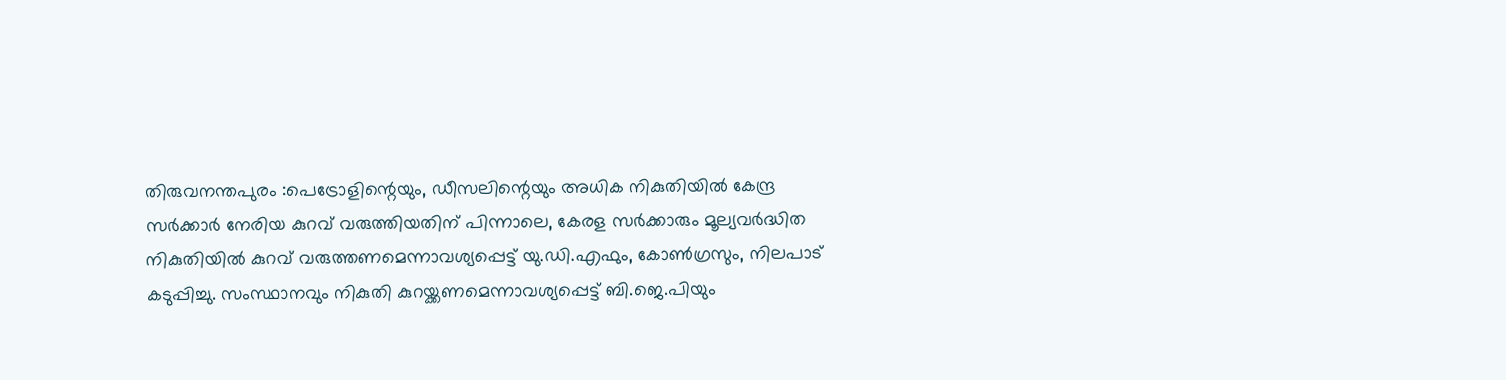തിരുവനന്തപുരം :പെട്രോളിന്റെയും, ഡീസലിന്റെയും അധിക നികുതിയിൽ കേന്ദ്ര സർക്കാർ നേരിയ കുറവ് വരുത്തിയതിന് പിന്നാലെ, കേരള സർക്കാരും മൂല്യവർദ്ധിത നികുതിയിൽ കുറവ് വരുത്തണമെന്നാവശ്യപ്പെട്ട് യു.ഡി.എഫും, കോൺഗ്രസും, നിലപാട് കടുപ്പിച്ചു. സംസ്ഥാനവും നികുതി കുറയ്ക്കണമെന്നാവശ്യപ്പെട്ട് ബി.ജെ.പിയും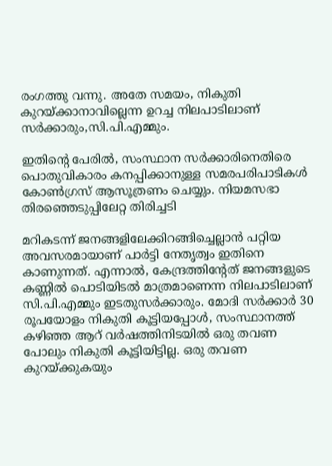രംഗത്തു വന്നു. അതേ സമയം, നികുതി കുറയ്ക്കാനാവില്ലെന്ന ഉറച്ച നിലപാടിലാണ് സർക്കാരും,സി.പി.എമ്മും.

ഇതിന്റെ പേരിൽ, സംസ്ഥാന സർക്കാരിനെതിരെ പൊതുവികാരം കനപ്പിക്കാനുള്ള സമരപരിപാടികൾ കോൺഗ്രസ് ആസൂത്രണം ചെയ്യും. നിയമസഭാ തിരഞ്ഞെടുപ്പിലേറ്റ തിരിച്ചടി

മറികടന്ന് ജനങ്ങളിലേക്കിറങ്ങിച്ചെല്ലാൻ പറ്റിയ അവസരമായാണ് പാർട്ടി നേതൃത്വം ഇതിനെ കാണുന്നത്. എന്നാൽ, കേന്ദ്രത്തിന്റേത് ജനങ്ങളുടെ കണ്ണിൽ പൊടിയിടൽ മാത്രമാണെന്ന നിലപാടിലാണ് സി.പി.എമ്മും ഇടതുസർക്കാരും. മോദി സർക്കാർ 30 രൂപയോളം നികുതി കൂട്ടിയപ്പോൾ, സംസ്ഥാനത്ത് കഴിഞ്ഞ ആറ് വർഷത്തിനിടയിൽ ഒരു തവണ പോലും നികുതി കൂട്ടിയിട്ടില്ല. ഒരു തവണ കുറയ്ക്കുകയും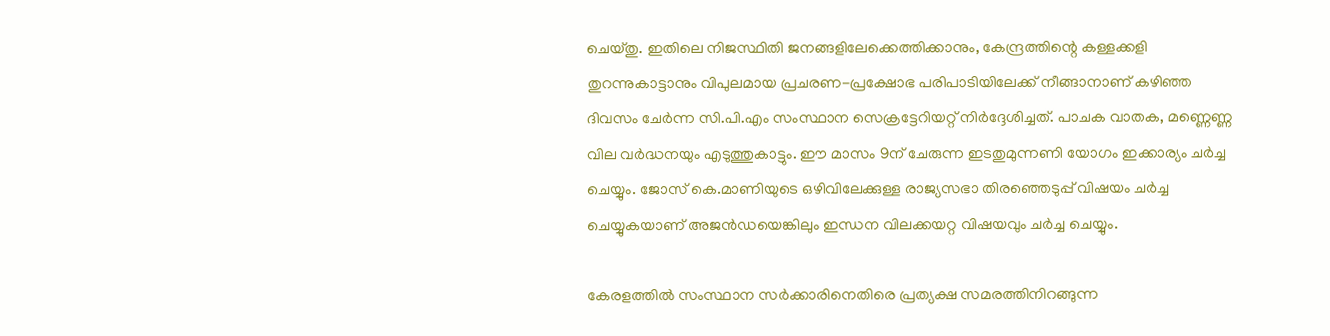ചെയ്തു. ഇതിലെ നിജസ്ഥിതി ജനങ്ങളിലേക്കെത്തിക്കാനും, കേന്ദ്രത്തിന്റെ കള്ളക്കളി തുറന്നുകാട്ടാനും വിപുലമായ പ്രചരണ-പ്രക്ഷോഭ പരിപാടിയിലേക്ക് നീങ്ങാനാണ് കഴിഞ്ഞ ദിവസം ചേർന്ന സി.പി.എം സംസ്ഥാന സെക്രട്ടേറിയറ്റ് നിർദ്ദേശിച്ചത്. പാചക വാതക, മണ്ണെണ്ണ വില വർദ്ധനയും എടുത്തുകാട്ടും. ഈ മാസം 9ന് ചേരുന്ന ഇടതുമുന്നണി യോഗം ഇക്കാര്യം ചർച്ച ചെയ്യും. ജോസ് കെ.മാണിയുടെ ഒഴിവിലേക്കുള്ള രാജ്യസഭാ തിരഞ്ഞെടുപ്പ് വിഷയം ചർച്ച ചെയ്യുകയാണ് അജൻഡയെങ്കിലും ഇന്ധന വിലക്കയറ്റ വിഷയവും ചർച്ച ചെയ്യും.

കേരളത്തിൽ സംസ്ഥാന സർക്കാരിനെതിരെ പ്രത്യക്ഷ സമരത്തിനിറങ്ങുന്ന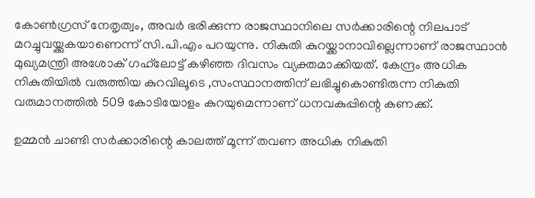കോൺഗ്രസ് നേതൃത്വം, അവർ ഭരിക്കുന്ന രാജസ്ഥാനിലെ സർക്കാരിന്റെ നിലപാട് മറച്ചുവയ്ക്കുകയാണെന്ന് സി.പി.എം പറയുന്നു. നികുതി കുറയ്ക്കാനാവില്ലെന്നാണ് രാജസ്ഥാൻ മുഖ്യമന്ത്രി അശോക് ഗഹ്‌ലോട്ട് കഴിഞ്ഞ ദിവസം വ്യക്തമാക്കിയത്. കേന്ദ്രം അധിക നികുതിയിൽ വരുത്തിയ കുറവിലൂടെ ,സംസ്ഥാനത്തിന് ലഭിച്ചുകൊണ്ടിരുന്ന നികുതി വരുമാനത്തിൽ 509 കോടിയോളം കുറയുമെന്നാണ് ധനവകുപ്പിന്റെ കണക്ക്.

ഉമ്മൻ ചാണ്ടി സർക്കാരിന്റെ കാലത്ത് മൂന്ന് തവണ അധിക നികുതി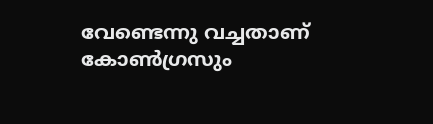വേണ്ടെന്നു വച്ചതാണ് കോൺഗ്രസും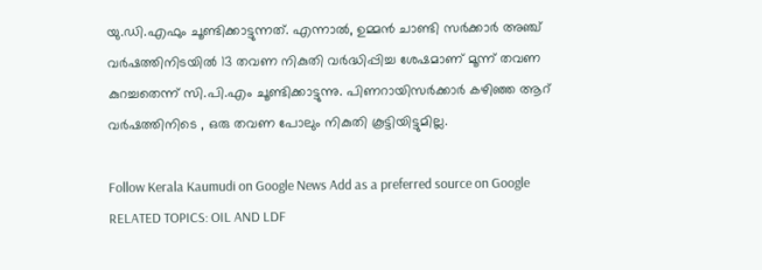യു.ഡി.എഫും ചൂണ്ടിക്കാട്ടുന്നത്. എന്നാൽ, ഉമ്മൻ ചാണ്ടി സർക്കാർ അഞ്ച് വർഷത്തിനിടയിൽ 13 തവണ നികുതി വർദ്ധിപ്പിച്ച ശേഷമാണ് മൂന്ന് തവണ കുറച്ചതെന്ന് സി.പി.എം ചൂണ്ടിക്കാട്ടുന്നു. പിണറായിസർക്കാർ കഴിഞ്ഞ ആറ് വർഷത്തിനിടെ , ഒരു തവണ പോലും നികുതി കൂട്ടിയിട്ടുമില്ല.

Follow Kerala Kaumudi on Google News Add as a preferred source on Google
RELATED TOPICS: OIL AND LDF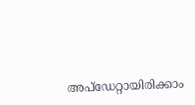അപ്ഡേറ്റായിരിക്കാം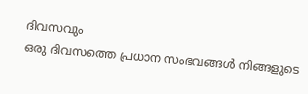ദിവസവും
ഒരു ദിവസത്തെ പ്രധാന സംഭവങ്ങൾ നിങ്ങളുടെ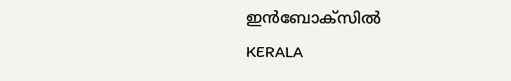ഇൻബോക്സിൽ
KERALA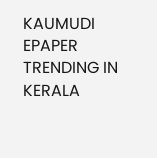KAUMUDI EPAPER
TRENDING IN KERALA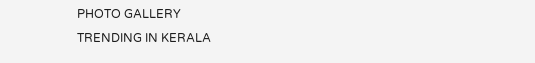PHOTO GALLERY
TRENDING IN KERALA